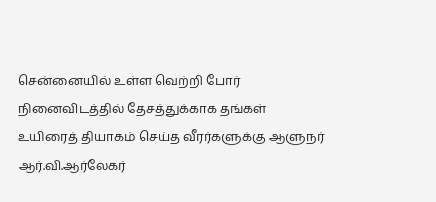சென்னையில் உள்ள வெற்றி போர் நினைவிடத்தில் தேசத்துக்காக தங்கள் உயிரைத் தியாகம் செய்த வீரர்களுக்கு ஆளுநர் ஆர்.வி.ஆர்லேகர்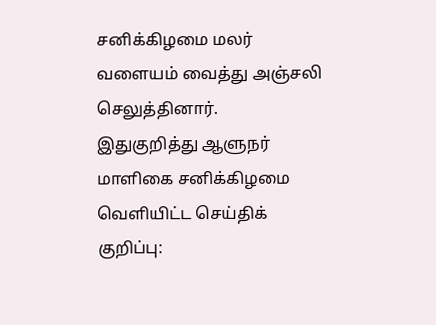சனிக்கிழமை மலர் வளையம் வைத்து அஞ்சலி செலுத்தினார்.
இதுகுறித்து ஆளுநர் மாளிகை சனிக்கிழமை வெளியிட்ட செய்திக் குறிப்பு: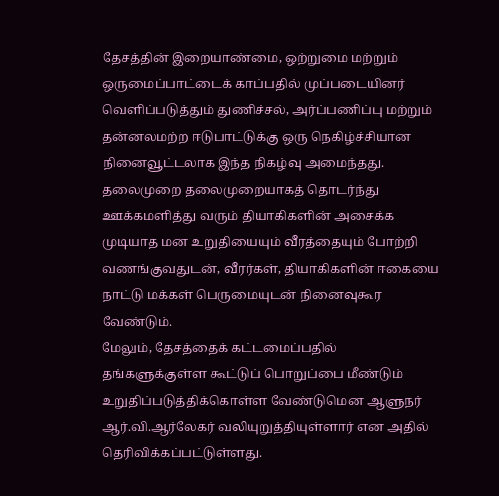தேசத்தின் இறையாண்மை, ஒற்றுமை மற்றும் ஒருமைப்பாட்டைக் காப்பதில் முப்படையினர் வெளிப்படுத்தும் துணிச்சல், அர்ப்பணிப்பு மற்றும் தன்னலமற்ற ஈடுபாட்டுக்கு ஒரு நெகிழ்ச்சியான நினைவூட்டலாக இந்த நிகழ்வு அமைந்தது. தலைமுறை தலைமுறையாகத் தொடர்ந்து ஊக்கமளித்து வரும் தியாகிகளின் அசைக்க முடியாத மன உறுதியையும் வீரத்தையும் போற்றி வணங்குவதுடன், வீரர்கள், தியாகிகளின் ஈகையை நாட்டு மக்கள் பெருமையுடன் நினைவுகூர வேண்டும்.
மேலும், தேசத்தைக் கட்டமைப்பதில் தங்களுக்குள்ள கூட்டுப் பொறுப்பை மீண்டும் உறுதிப்படுத்திக்கொள்ள வேண்டுமென ஆளுநர் ஆர்.வி.ஆர்லேகர் வலியுறுத்தியுள்ளார் என அதில் தெரிவிக்கப்பட்டுள்ளது.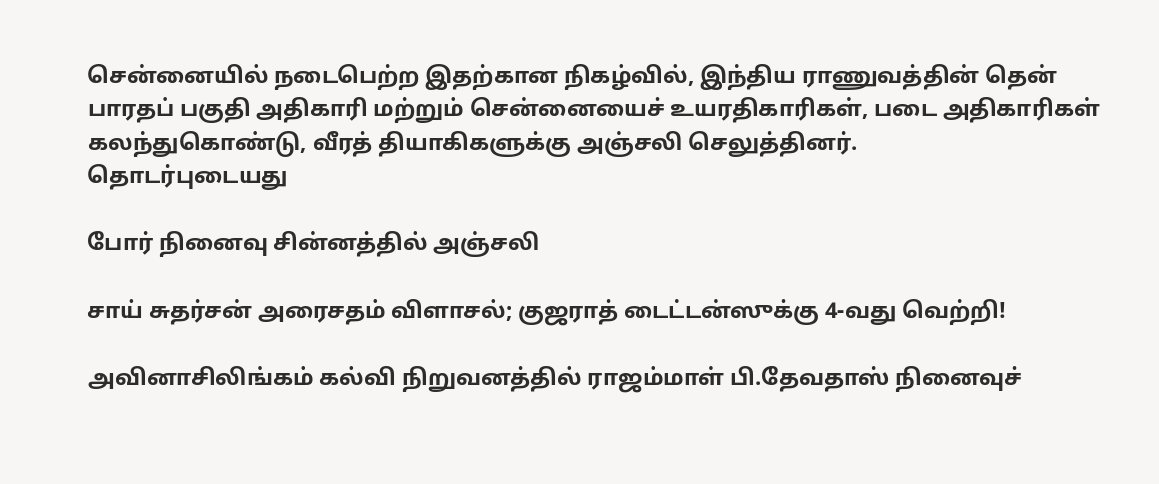சென்னையில் நடைபெற்ற இதற்கான நிகழ்வில், இந்திய ராணுவத்தின் தென் பாரதப் பகுதி அதிகாரி மற்றும் சென்னையைச் உயரதிகாரிகள், படை அதிகாரிகள் கலந்துகொண்டு, வீரத் தியாகிகளுக்கு அஞ்சலி செலுத்தினர்.
தொடர்புடையது

போர் நினைவு சின்னத்தில் அஞ்சலி

சாய் சுதர்சன் அரைசதம் விளாசல்; குஜராத் டைட்டன்ஸுக்கு 4-வது வெற்றி!

அவினாசிலிங்கம் கல்வி நிறுவனத்தில் ராஜம்மாள் பி.தேவதாஸ் நினைவுச்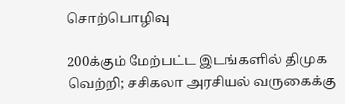சொற்பொழிவு

200க்கும் மேற்பட்ட இடங்களில் திமுக வெற்றி; சசிகலா அரசியல் வருகைக்கு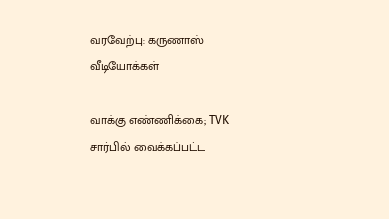வரவேற்பு: கருணாஸ்
வீடியோக்கள்

வாக்கு எண்ணிக்கை; TVK சார்பில் வைக்கப்பட்ட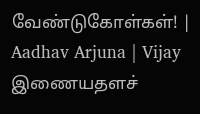வேண்டுகோள்கள்! | Aadhav Arjuna | Vijay
இணையதளச்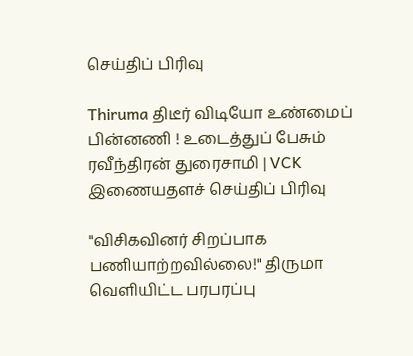செய்திப் பிரிவு

Thiruma திடீர் விடியோ உண்மைப் பின்னணி ! உடைத்துப் பேசும் ரவீந்திரன் துரைசாமி | VCK
இணையதளச் செய்திப் பிரிவு

"விசிகவினர் சிறப்பாக பணியாற்றவில்லை!" திருமா வெளியிட்ட பரபரப்பு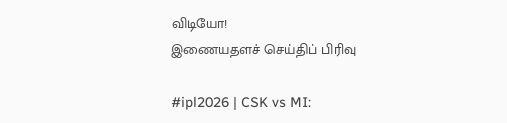விடியோ!
இணையதளச் செய்திப் பிரிவு

#ipl2026 | CSK vs MI: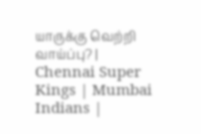யாருக்கு வெற்றி வாய்ப்பு? | Chennai Super Kings | Mumbai Indians |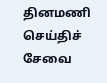தினமணி செய்திச் சேவை